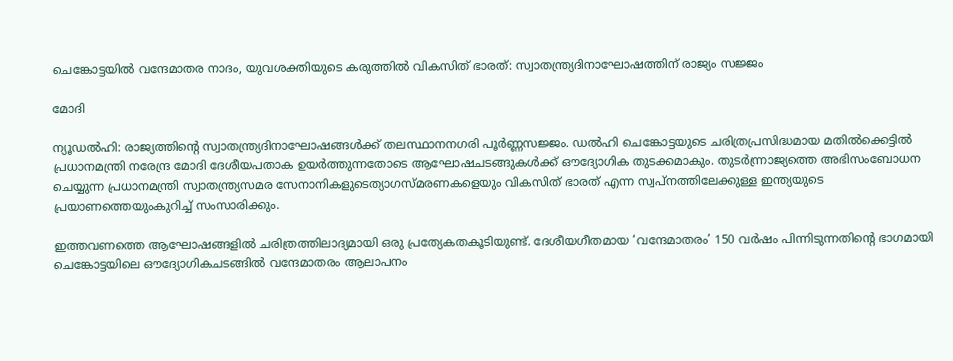ചെങ്കോട്ടയിൽ വന്ദേമാതര നാദം, യുവശക്തിയുടെ കരുത്തിൽ വികസിത് ഭാരത്: സ്വാതന്ത്ര്യദിനാഘോഷത്തിന് രാജ്യം സജ്ജം

മോദി

ന്യൂഡൽഹി: രാജ്യത്തിന്റെ സ്വാതന്ത്ര്യദിനാഘോഷങ്ങൾക്ക് തലസ്ഥാനനഗരി പൂർണ്ണസജ്ജം. ഡൽഹി ചെങ്കോട്ടയുടെ ചരിത്രപ്രസിദ്ധമായ മതിൽക്കെട്ടിൽ പ്രധാനമന്ത്രി നരേന്ദ്ര മോദി ദേശീയപതാക ഉയർത്തുന്നതോടെ ആഘോഷചടങ്ങുകൾക്ക് ഔദ്യോഗിക തുടക്കമാകും. തുടർന്ന്രാജ്യത്തെ അഭിസംബോധന ചെയ്യുന്ന പ്രധാനമന്ത്രി സ്വാതന്ത്ര്യസമര സേനാനികളുടെത്യാഗസ്മരണകളെയും വികസിത് ഭാരത് എന്ന സ്വപ്നത്തിലേക്കുള്ള ഇന്ത്യയുടെ പ്രയാണത്തെയുംകുറിച്ച് സംസാരിക്കും.

ഇത്തവണത്തെ ആഘോഷങ്ങളിൽ ചരിത്രത്തിലാദ്യമായി ഒരു പ്രത്യേകതകൂടിയുണ്ട്. ദേശീയഗീതമായ ‘വന്ദേമാതരം’ 150 വർഷം പിന്നിടുന്നതിന്റെ ഭാഗമായി ചെങ്കോട്ടയിലെ ഔദ്യോഗികചടങ്ങിൽ വന്ദേമാതരം ആലാപനം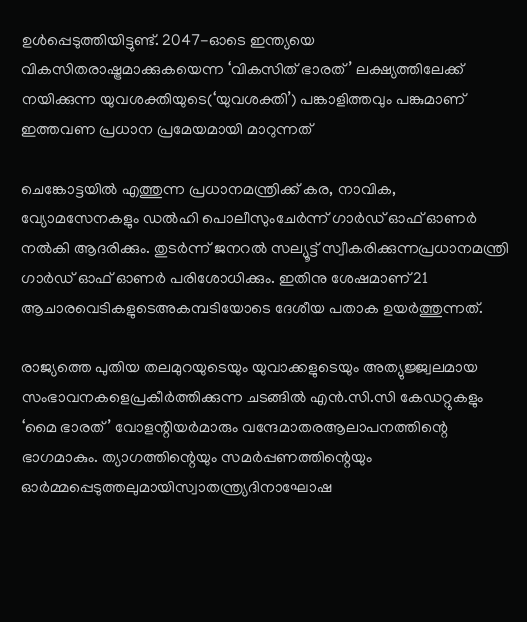ഉൾപ്പെടുത്തിയിട്ടുണ്ട്. 2047-ഓടെ ഇന്ത്യയെ വികസിതരാഷ്ട്രമാക്കുകയെന്ന ‘വികസിത് ഭാരത്’ ലക്ഷ്യത്തിലേക്ക് നയിക്കുന്ന യുവശക്തിയുടെ(‘യുവശക്തി’) പങ്കാളിത്തവും പങ്കുമാണ് ഇത്തവണ പ്രധാന പ്രമേയമായി മാറുന്നത്

ചെങ്കോട്ടയിൽ എത്തുന്ന പ്രധാനമന്ത്രിക്ക് കര, നാവിക, വ്യോമസേനകളും ഡൽഹി പൊലീസുംചേർന്ന് ഗാർഡ് ഓഫ് ഓണർ നൽകി ആദരിക്കും. തുടർന്ന് ജനറൽ സല്യൂട്ട് സ്വീകരിക്കുന്നപ്രധാനമന്ത്രി ഗാർഡ് ഓഫ് ഓണർ പരിശോധിക്കും. ഇതിനു ശേഷമാണ് 21 ആചാരവെടികളുടെഅകമ്പടിയോടെ ദേശീയ പതാക ഉയർത്തുന്നത്.

രാജ്യത്തെ പുതിയ തലമുറയുടെയും യുവാക്കളുടെയും അത്യുജ്ജ്വലമായ സംഭാവനകളെപ്രകീർത്തിക്കുന്ന ചടങ്ങിൽ എൻ.സി.സി കേഡറ്റുകളും ‘മൈ ഭാരത്’ വോളന്റിയർമാരും വന്ദേമാതരആലാപനത്തിന്റെ ഭാഗമാകും. ത്യാഗത്തിന്റെയും സമർപ്പണത്തിന്റെയും ഓർമ്മപ്പെടുത്തലുമായിസ്വാതന്ത്ര്യദിനാഘോഷ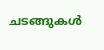ചടങ്ങുകൾ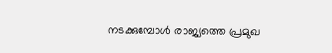നടക്കുമ്പോൾ രാജ്യത്തെ പ്രമുഖ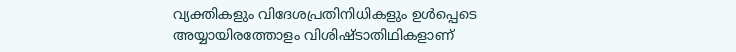വ്യക്തികളും വിദേശപ്രതിനിധികളും ഉൾപ്പെടെ അയ്യായിരത്തോളം വിശിഷ്ടാതിഥികളാണ്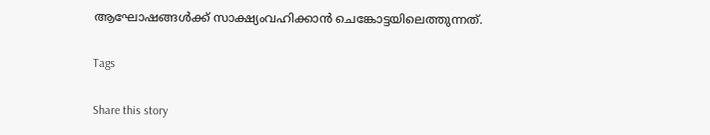ആഘോഷങ്ങൾക്ക് സാക്ഷ്യംവഹിക്കാൻ ചെങ്കോട്ടയിലെത്തുന്നത്.

Tags

Share this story